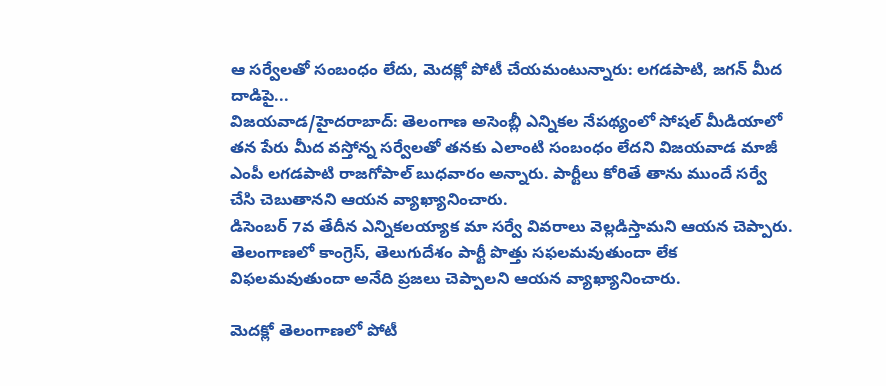ఆ సర్వేలతో సంబంధం లేదు, మెదక్లో పోటీ చేయమంటున్నారు: లగడపాటి, జగన్ మీద దాడిపై...
విజయవాడ/హైదరాబాద్: తెలంగాణ అసెంబ్లీ ఎన్నికల నేపథ్యంలో సోషల్ మీడియాలో తన పేరు మీద వస్తోన్న సర్వేలతో తనకు ఎలాంటి సంబంధం లేదని విజయవాడ మాజీ ఎంపీ లగడపాటి రాజగోపాల్ బుధవారం అన్నారు. పార్టీలు కోరితే తాను ముందే సర్వే చేసి చెబుతానని ఆయన వ్యాఖ్యానించారు.
డిసెంబర్ 7వ తేదీన ఎన్నికలయ్యాక మా సర్వే వివరాలు వెల్లడిస్తామని ఆయన చెప్పారు. తెలంగాణలో కాంగ్రెస్, తెలుగుదేశం పార్టీ పొత్తు సఫలమవుతుందా లేక విఫలమవుతుందా అనేది ప్రజలు చెప్పాలని ఆయన వ్యాఖ్యానించారు.

మెదక్లో తెలంగాణలో పోటీ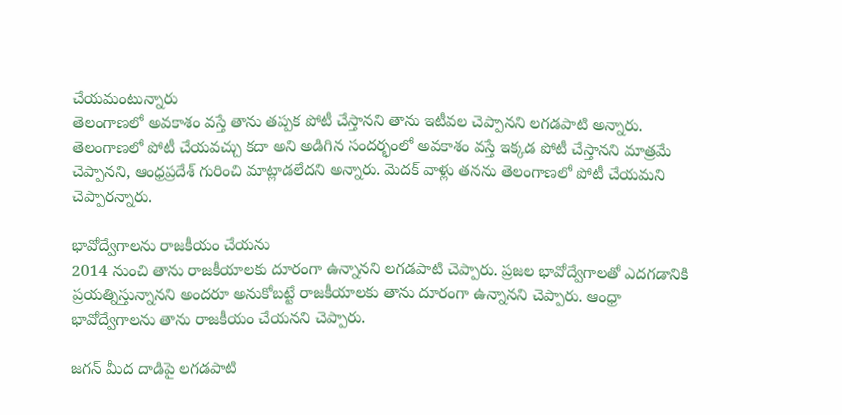చేయమంటున్నారు
తెలంగాణలో అవకాశం వస్తే తాను తప్పక పోటీ చేస్తానని తాను ఇటీవల చెప్పానని లగడపాటి అన్నారు. తెలంగాణలో పోటీ చేయవచ్చు కదా అని అడిగిన సందర్భంలో అవకాశం వస్తే ఇక్కడ పోటీ చేస్తానని మాత్రమే చెప్పానని, ఆంధ్రప్రదేశ్ గురించి మాట్లాడలేదని అన్నారు. మెదక్ వాళ్లు తనను తెలంగాణలో పోటీ చేయమని చెప్పారన్నారు.

భావోద్వేగాలను రాజకీయం చేయను
2014 నుంచి తాను రాజకీయాలకు దూరంగా ఉన్నానని లగడపాటి చెప్పారు. ప్రజల భావోద్వేగాలతో ఎదగడానికి ప్రయత్నిస్తున్నానని అందరూ అనుకోబట్టే రాజకీయాలకు తాను దూరంగా ఉన్నానని చెప్పారు. ఆంధ్రా భావోద్వేగాలను తాను రాజకీయం చేయనని చెప్పారు.

జగన్ మీద దాడిపై లగడపాటి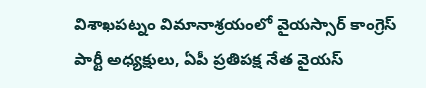విశాఖపట్నం విమానాశ్రయంలో వైయస్సార్ కాంగ్రెస్ పార్టీ అధ్యక్షులు, ఏపీ ప్రతిపక్ష నేత వైయస్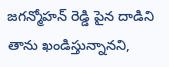జగన్మోహన్ రెడ్డి పైన దాడిని తాను ఖండిస్తున్నానని,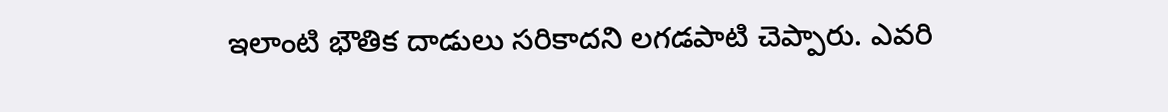ఇలాంటి భౌతిక దాడులు సరికాదని లగడపాటి చెప్పారు. ఎవరి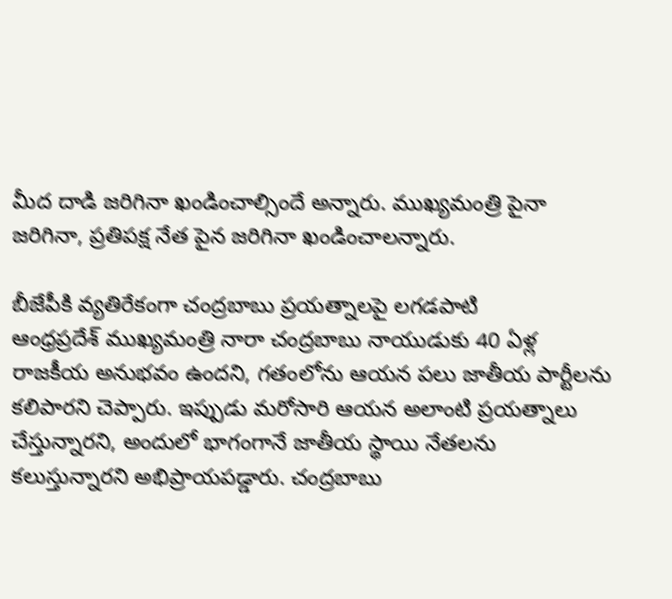మీద దాడి జరిగినా ఖండించాల్సిందే అన్నారు. ముఖ్యమంత్రి పైనా జరిగినా, ప్రతిపక్ష నేత పైన జరిగినా ఖండించాలన్నారు.

బీజేపీకి వ్యతిరేకంగా చంద్రబాబు ప్రయత్నాలపై లగడపాటి
ఆంధ్రప్రదేశ్ ముఖ్యమంత్రి నారా చంద్రబాబు నాయుడుకు 40 ఏళ్ల రాజకీయ అనుభవం ఉందని, గతంలోను ఆయన పలు జాతీయ పార్టీలను కలిపారని చెప్పారు. ఇప్పుడు మరోసారి ఆయన అలాంటి ప్రయత్నాలు చేస్తున్నారని, అందులో భాగంగానే జాతీయ స్థాయి నేతలను కలుస్తున్నారని అభిప్రాయపడ్డారు. చంద్రబాబు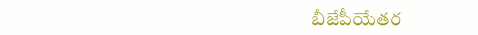బీజేపీయేతర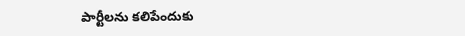పార్టీలను కలిపేందుకు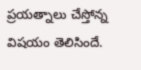ప్రయత్నాలు చేస్తోన్న విషయం తెలిసిందే.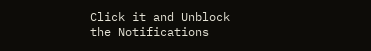Click it and Unblock the Notifications